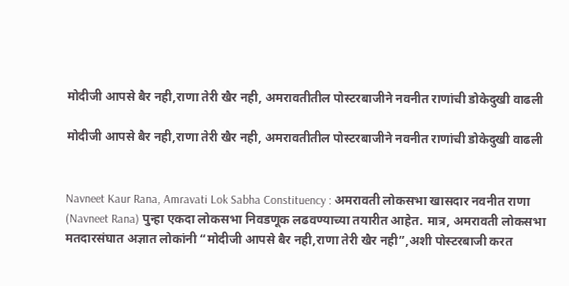मोदीजी आपसे बैर नही,राणा तेरी खैर नही, अमरावतीतील पोस्टरबाजीने नवनीत राणांची डोकेदुखी वाढली

मोदीजी आपसे बैर नही,राणा तेरी खैर नही, अमरावतीतील पोस्टरबाजीने नवनीत राणांची डोकेदुखी वाढली


Navneet Kaur Rana, Amravati Lok Sabha Constituency : अमरावती लोकसभा खासदार नवनीत राणा (Navneet Rana) पुन्हा एकदा लोकसभा निवडणूक लढवण्याच्या तयारीत आहेत. मात्र, अमरावती लोकसभा मतदारसंघात अज्ञात लोकांनी “मोदीजी आपसे बैर नही,राणा तेरी खैर नही”,अशी पोस्टरबाजी करत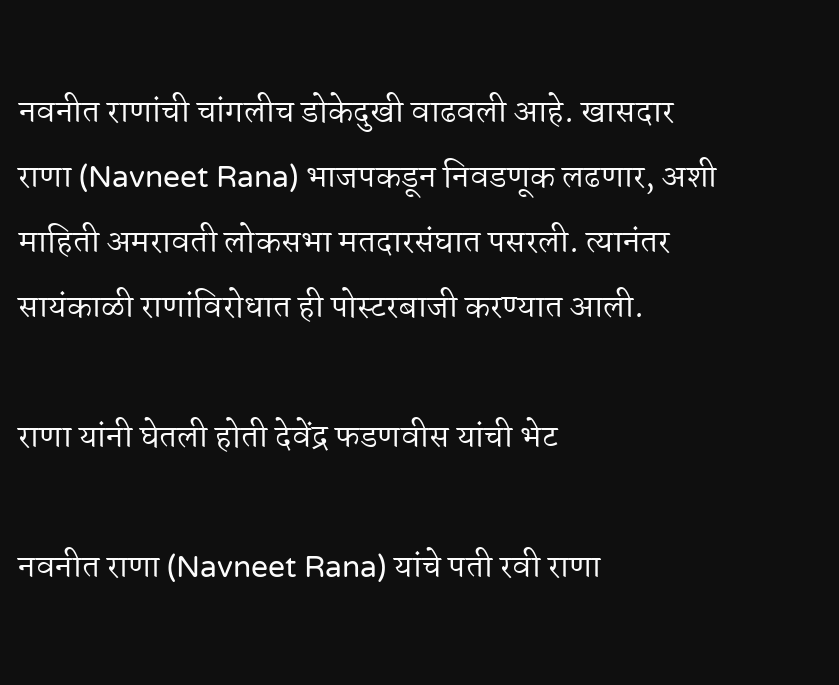नवनीत राणांची चांगलीच डोकेदुखी वाढवली आहे. खासदार राणा (Navneet Rana) भाजपकडून निवडणूक लढणार, अशी माहिती अमरावती लोकसभा मतदारसंघात पसरली. त्यानंतर सायंकाळी राणांविरोधात ही पोस्टरबाजी करण्यात आली.

राणा यांनी घेतली होती देवेंद्र फडणवीस यांची भेट

नवनीत राणा (Navneet Rana) यांचे पती रवी राणा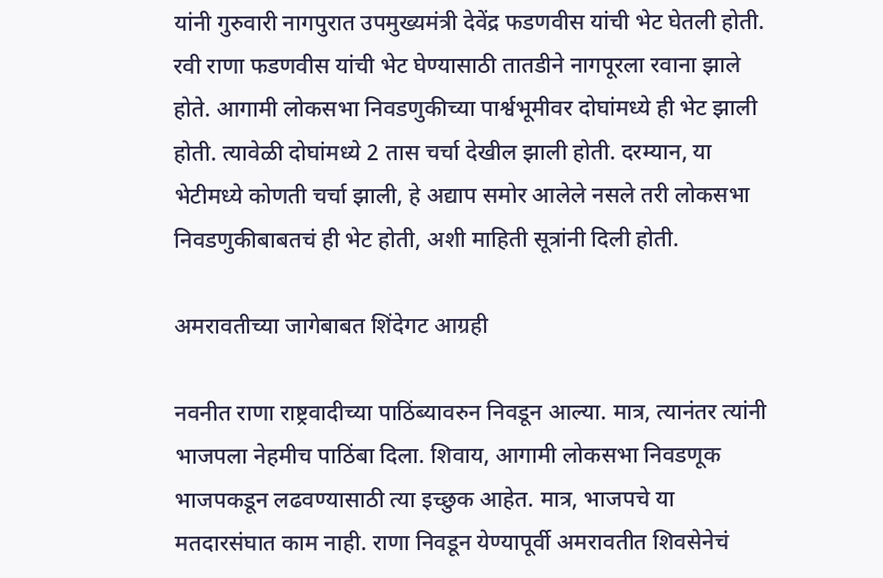यांनी गुरुवारी नागपुरात उपमुख्यमंत्री देवेंद्र फडणवीस यांची भेट घेतली होती. रवी राणा फडणवीस यांची भेट घेण्यासाठी तातडीने नागपूरला रवाना झाले होते. आगामी लोकसभा निवडणुकीच्या पार्श्वभूमीवर दोघांमध्ये ही भेट झाली होती. त्यावेळी दोघांमध्ये 2 तास चर्चा देखील झाली होती. दरम्यान, या भेटीमध्ये कोणती चर्चा झाली, हे अद्याप समोर आलेले नसले तरी लोकसभा निवडणुकीबाबतचं ही भेट होती, अशी माहिती सूत्रांनी दिली होती.

अमरावतीच्या जागेबाबत शिंदेगट आग्रही

नवनीत राणा राष्ट्रवादीच्या पाठिंब्यावरुन निवडून आल्या. मात्र, त्यानंतर त्यांनी भाजपला नेहमीच पाठिंबा दिला. शिवाय, आगामी लोकसभा निवडणूक भाजपकडून लढवण्यासाठी त्या इच्छुक आहेत. मात्र, भाजपचे या मतदारसंघात काम नाही. राणा निवडून येण्यापूर्वी अमरावतीत शिवसेनेचं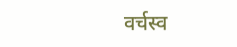वर्चस्व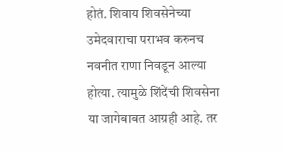होतं. शिवाय शिवसेनेच्या उमेदवाराचा पराभव करुनच नवनीत राणा निवडून आल्या होत्या. त्यामुळे शिंदेंची शिवसेना या जागेबाबत आग्रही आहे. तर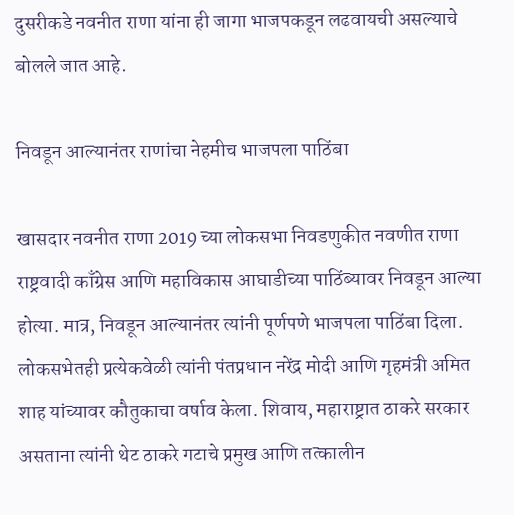दुसरीकडे नवनीत राणा यांना ही जागा भाजपकडून लढवायची असल्याचे बोलले जात आहे.

निवडून आल्यानंतर राणांचा नेहमीच भाजपला पाठिंबा

खासदार नवनीत राणा 2019 च्या लोकसभा निवडणुकीत नवणीत राणा राष्ट्रवादी काँग्रेस आणि महाविकास आघाडीच्या पाठिंब्यावर निवडून आल्या होत्या. मात्र, निवडून आल्यानंतर त्यांनी पूर्णपणे भाजपला पाठिंबा दिला. लोकसभेतही प्रत्येकवेळी त्यांनी पंतप्रधान नरेंद्र मोदी आणि गृहमंत्री अमित शाह यांच्यावर कौतुकाचा वर्षाव केला. शिवाय, महाराष्ट्रात ठाकरे सरकार असताना त्यांनी थेट ठाकरे गटाचे प्रमुख आणि तत्कालीन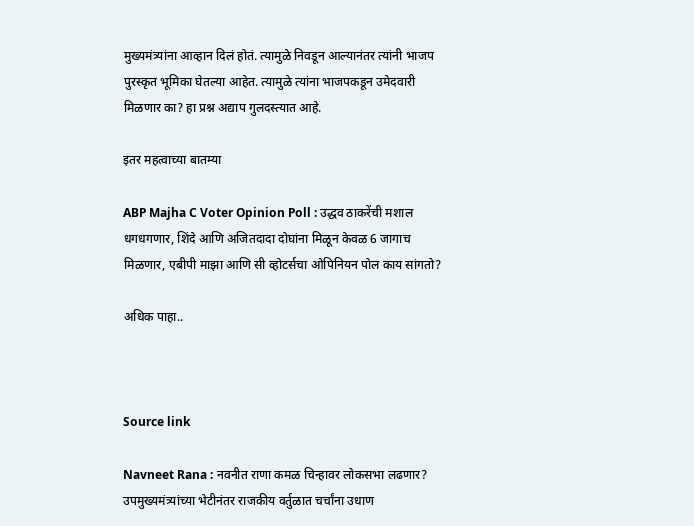मुख्यमंत्र्यांना आव्हान दिलं होतं. त्यामुळे निवडून आल्यानंतर त्यांनी भाजप पुरस्कृत भूमिका घेतल्या आहेत. त्यामुळे त्यांना भाजपकडून उमेदवारी मिळणार का? हा प्रश्न अद्याप गुलदस्त्यात आहे.

इतर महत्वाच्या बातम्या

ABP Majha C Voter Opinion Poll : उद्धव ठाकरेंची मशाल धगधगणार, शिंदे आणि अजितदादा दोघांना मिळून केवळ 6 जागाच मिळणार, एबीपी माझा आणि सी व्होटर्सचा ओपिनियन पोल काय सांगतो?

अधिक पाहा..



Source link

Navneet Rana : नवनीत राणा कमळ चिन्हावर लोकसभा लढणार? उपमुख्यमंत्र्यांच्या भेटीनंतर राजकीय वर्तुळात चर्चांना उधाण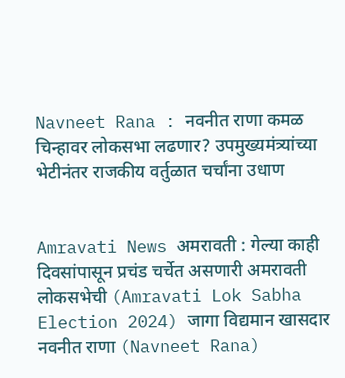Navneet Rana : नवनीत राणा कमळ चिन्हावर लोकसभा लढणार? उपमुख्यमंत्र्यांच्या भेटीनंतर राजकीय वर्तुळात चर्चांना उधाण


Amravati News अमरावती : गेल्या काही दिवसांपासून प्रचंड चर्चेत असणारी अमरावती लोकसभेची (Amravati Lok Sabha Election 2024) जागा विद्यमान खासदार नवनीत राणा (Navneet Rana)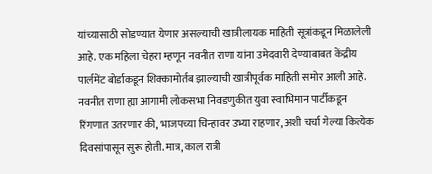यांच्यासाठी सोडण्यात येणार असल्याची खात्रीलायक माहिती सूत्रांकडून मिळालेली आहे. एक महिला चेहरा म्हणून नवनीत राणा यांना उमेदवारी देण्याबाबत केंद्रीय पार्लमेंट बोर्डाकडून शिक्कामोर्तब झाल्याची खात्रीपूर्वक माहिती समोर आली आहे. नवनीत राणा ह्या आगामी लोकसभा निवडणुकीत युवा स्वाभिमान पार्टीकडून रिंगणात उतरणार की, भाजपच्या चिन्हावर उभ्या राहणार, अशी चर्चा गेल्या कित्येक दिवसांपासून सुरू होती. मात्र, काल रात्री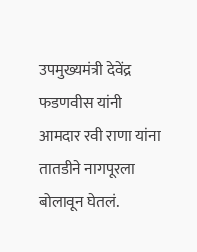उपमुख्यमंत्री देवेंद्र फडणवीस यांनी आमदार रवी राणा यांना तातडीने नागपूरला बोलावून घेतलं.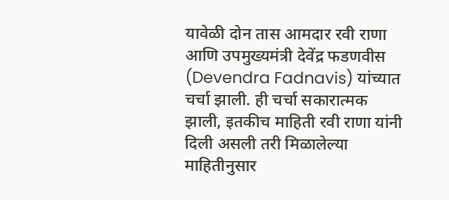यावेळी दोन तास आमदार रवी राणा आणि उपमुख्यमंत्री देवेंद्र फडणवीस (Devendra Fadnavis) यांच्यात चर्चा झाली. ही चर्चा सकारात्मक झाली, इतकीच माहिती रवी राणा यांनी दिली असली तरी मिळालेल्या माहितीनुसार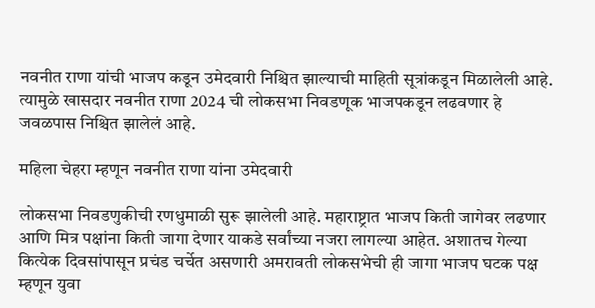नवनीत राणा यांची भाजप कडून उमेदवारी निश्चित झाल्याची माहिती सूत्रांकडून मिळालेली आहे. त्यामुळे खासदार नवनीत राणा 2024 ची लोकसभा निवडणूक भाजपकडून लढवणार हे जवळपास निश्चित झालेलं आहे.

महिला चेहरा म्हणून नवनीत राणा यांना उमेदवारी

लोकसभा निवडणुकीची रणधुमाळी सुरू झालेली आहे. महाराष्ट्रात भाजप किती जागेवर लढणार आणि मित्र पक्षांना किती जागा देणार याकडे सर्वांच्या नजरा लागल्या आहेत. अशातच गेल्या कित्येक दिवसांपासून प्रचंड चर्चेत असणारी अमरावती लोकसभेची ही जागा भाजप घटक पक्ष म्हणून युवा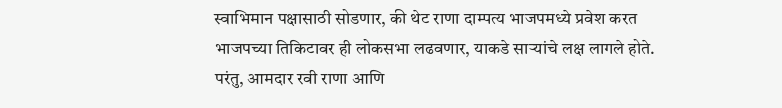स्वाभिमान पक्षासाठी सोडणार, की थेट राणा दाम्पत्य भाजपमध्ये प्रवेश करत भाजपच्या तिकिटावर ही लोकसभा लढवणार, याकडे साऱ्यांचे लक्ष लागले होते. परंतु, आमदार रवी राणा आणि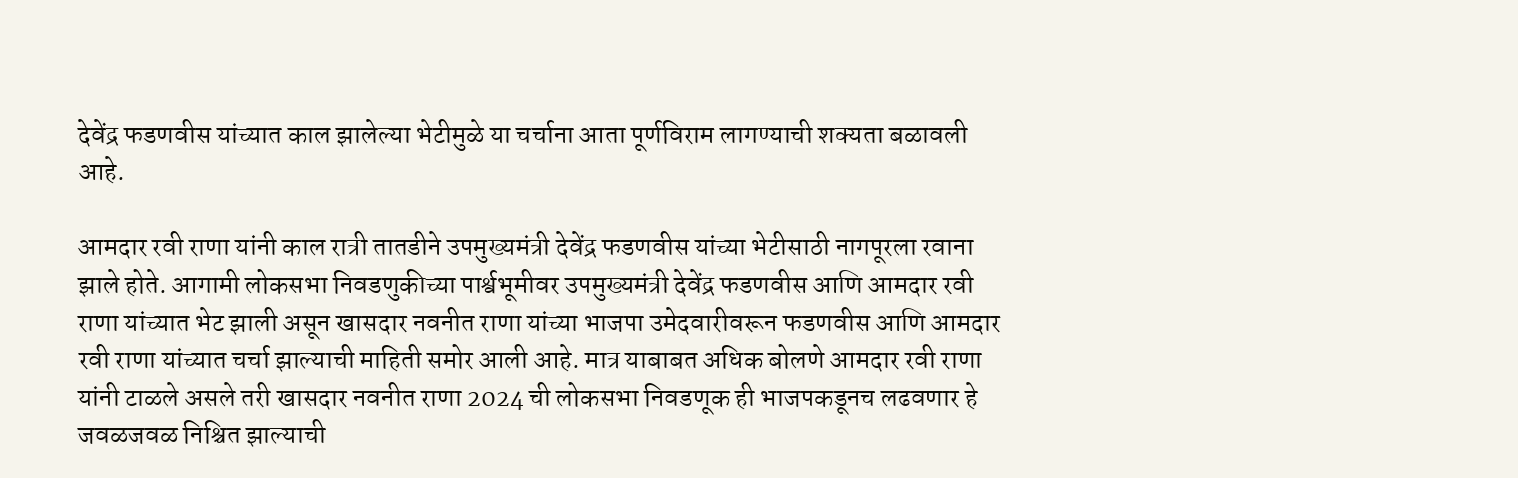देवेंद्र फडणवीस यांच्यात काल झालेल्या भेटीमुळे या चर्चाना आता पूर्णविराम लागण्याची शक्यता बळावली आहे.

आमदार रवी राणा यांनी काल रात्री तातडीने उपमुख्यमंत्री देवेंद्र फडणवीस यांच्या भेटीसाठी नागपूरला रवाना झाले होते. आगामी लोकसभा निवडणुकीच्या पार्श्वभूमीवर उपमुख्यमंत्री देवेंद्र फडणवीस आणि आमदार रवी राणा यांच्यात भेट झाली असून खासदार नवनीत राणा यांच्या भाजपा उमेदवारीवरून फडणवीस आणि आमदार रवी राणा यांच्यात चर्चा झाल्याची माहिती समोर आली आहे. मात्र याबाबत अधिक बोलणे आमदार रवी राणा यांनी टाळले असले तरी खासदार नवनीत राणा 2024 ची लोकसभा निवडणूक ही भाजपकडूनच लढवणार हे जवळजवळ निश्चित झाल्याची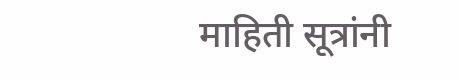माहिती सूत्रांनी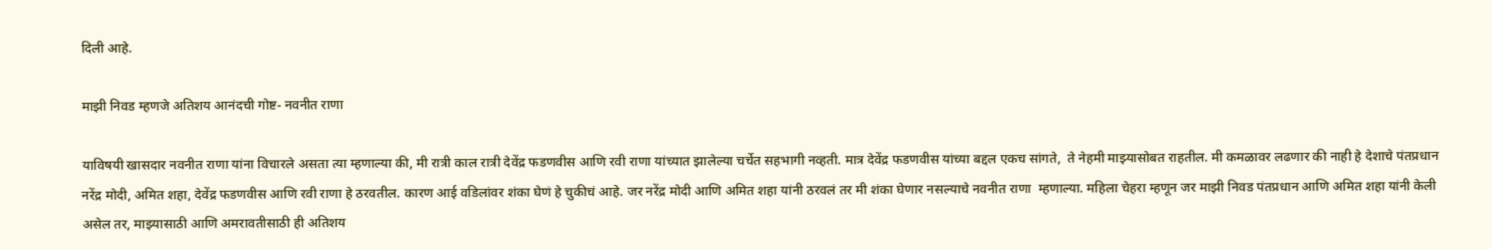दिली आहे.

माझी निवड म्हणजे अतिशय आनंदची गोष्ट- नवनीत राणा

याविषयी खासदार नवनीत राणा यांना विचारले असता त्या म्हणाल्या की, मी रात्री काल रात्री देवेंद्र फडणवीस आणि रवी राणा यांच्यात झालेल्या चर्चेत सहभागी नव्हती. मात्र देवेंद्र फडणवीस यांच्या बद्दल एकच सांगते,  ते नेहमी माझ्यासोबत राहतील. मी कमळावर लढणार की नाही हे देशाचे पंतप्रधान नरेंद्र मोदी, अमित शहा, देवेंद्र फडणवीस आणि रवी राणा हे ठरवतील. कारण आई वडिलांवर शंका घेणं हे चुकीचं आहे. जर नरेंद्र मोदी आणि अमित शहा यांनी ठरवलं तर मी शंका घेणार नसल्याचे नवनीत राणा  म्हणाल्या. महिला चेहरा म्हणून जर माझी निवड पंतप्रधान आणि अमित शहा यांनी केली असेल तर, माझ्यासाठी आणि अमरावतीसाठी ही अतिशय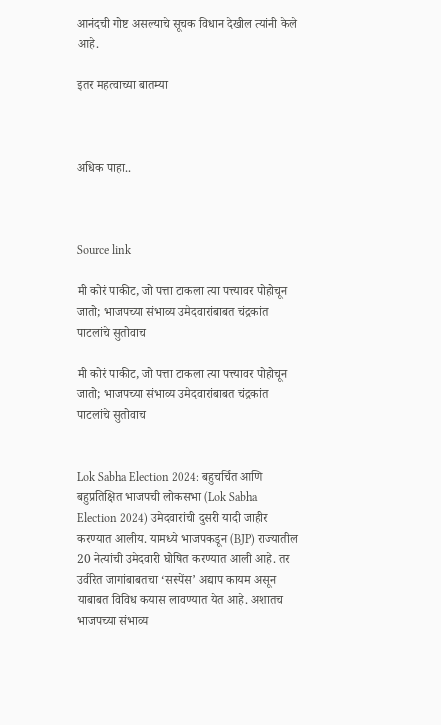आनंदची गोष्ट असल्याचे सूचक विधान देखील त्यांनी केले आहे.

इतर महत्वाच्या बातम्या



अधिक पाहा..



Source link

मी कोरं पाकीट, जो पत्ता टाकला त्या पत्त्यावर पोहोचून जातो; भाजपच्या संभाव्य उमेदवारांबाबत चंद्रकांत पाटलांचे सुतोवाच

मी कोरं पाकीट, जो पत्ता टाकला त्या पत्त्यावर पोहोचून जातो; भाजपच्या संभाव्य उमेदवारांबाबत चंद्रकांत पाटलांचे सुतोवाच


Lok Sabha Election 2024: बहुचर्चित आणि बहुप्रतिक्षित भाजपची लोकसभा (Lok Sabha Election 2024) उमेदवारांची दुसरी यादी जाहीर करण्यात आलीय. यामध्ये भाजपकडून (BJP) राज्यातील 20 नेत्यांची उमेदवारी घोषित करण्यात आली आहे. तर उर्वरित जागांबाबतचा ‘सस्पेंस’ अद्याप कायम असून याबाबत विविध कयास लावण्यात येत आहे. अशातच भाजपच्या संभाव्य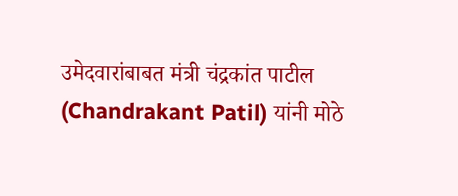उमेदवारांबाबत मंत्री चंद्रकांत पाटील (Chandrakant Patil) यांनी मोठे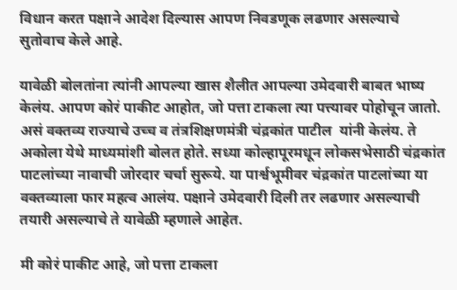विधान करत पक्षाने आदेश दिल्यास आपण निवडणूक लढणार असल्याचे सुतोवाच केले आहे.

यावेळी बोलतांना त्यांनी आपल्या खास शैलीत आपल्या उमेदवारी बाबत भाष्य केलंय. आपण कोरं पाकीट आहोत, जो पत्ता टाकला त्या पत्त्यावर पोहोचून जातो. असं वक्तव्य राज्याचे उच्च व तंत्रशिक्षणमंत्री चंद्रकांत पाटील  यांनी केलंय. ते अकोला येथे माध्यमांशी बोलत होते. सध्या कोल्हापूरमधून लोकसभेसाठी चंद्रकांत पाटलांच्या नावाची जोरदार चर्चा सुरूये. या पार्श्वभूमीवर चंद्रकांत पाटलांच्या या वक्तव्याला फार महत्व आलंय. पक्षाने उमेदवारी दिली तर लढणार असल्याची तयारी असल्याचे ते यावेळी म्हणाले आहेत.

मी कोरं पाकीट आहे, जो पत्ता टाकला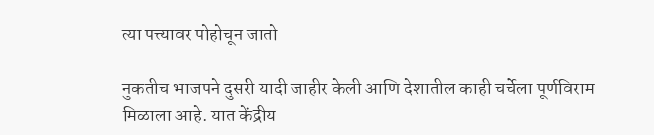त्या पत्त्यावर पोहोचून जातो

नुकतीच भाजपने दुसरी यादी जाहीर केली आणि देशातील काही चर्चेला पूर्णविराम मिळाला आहे. यात केंद्रीय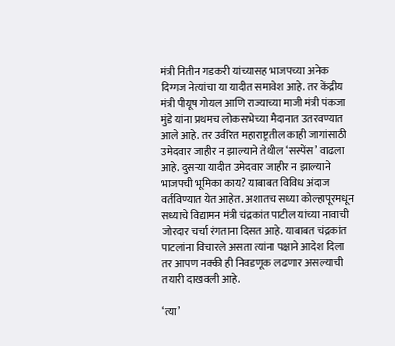मंत्री नितीन गडकरी यांच्यासह भाजपच्या अनेक दिग्गज नेत्यांचा या यादीत समावेश आहे. तर केंद्रीय मंत्री पीयूष गोयल आणि राज्याच्या माजी मंत्री पंकजा मुंडे यांना प्रथमच लोकसभेच्या मैदानात उतरवण्यात आले आहे. तर उर्वरित महाराष्ट्रतील काही जागांसाठी उमेदवार जाहीर न झाल्याने तेथील ‘सस्पेंस’ वाढला आहे. दुसऱ्या यादीत उमेदवार जाहीर न झाल्याने भाजपची भूमिका काय? याबाबत विविध अंदाज वर्तविण्यात येत आहेत. अशातच सध्या कोल्हापूरमधून सध्याचे विद्यामन मंत्री चंद्रकांत पाटील यांच्या नावाची जोरदार चर्चा रंगताना दिसत आहे. याबाबत चंद्रकांत पाटलांना विचारले असता त्यांना पक्षाने आदेश दिला तर आपण नक्की ही निवडणूक लढणार असल्याची तयारी दाखवली आहे.

‘त्या’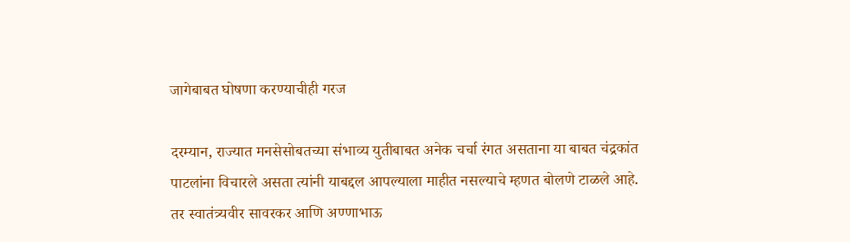जागेबाबत घोषणा करण्याचीही गरज

दरम्यान, राज्यात मनसेसोबतच्या संभाव्य युतीबाबत अनेक चर्चा रंगत असताना या बाबत चंद्रकांत पाटलांना विचारले असता त्यांनी याबद्दल आपल्याला माहीत नसल्याचे म्हणत बोलणे टाळले आहे. तर स्वातंत्र्यवीर सावरकर आणि अण्णाभाऊ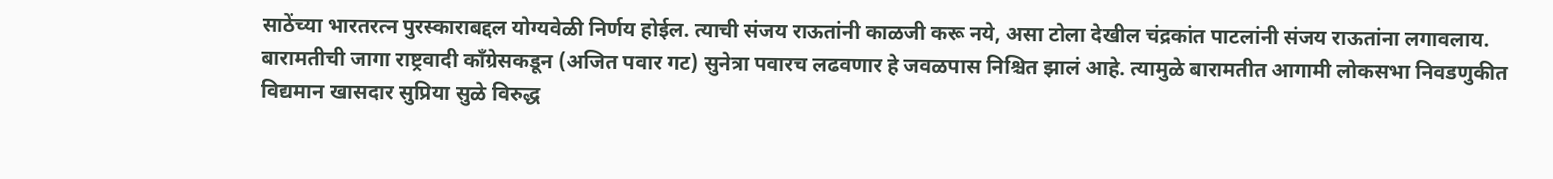साठेंच्या भारतरत्न पुरस्काराबद्दल योग्यवेळी निर्णय होईल. त्याची संजय राऊतांनी काळजी करू नये, असा टोला देखील चंद्रकांत पाटलांनी संजय राऊतांना लगावलाय. बारामतीची जागा राष्ट्रवादी काँग्रेसकडून (अजित पवार गट) सुनेत्रा पवारच लढवणार हे जवळपास निश्चित झालं आहे. त्यामुळे बारामतीत आगामी लोकसभा निवडणुकीत विद्यमान खासदार सुप्रिया सुळे विरुद्ध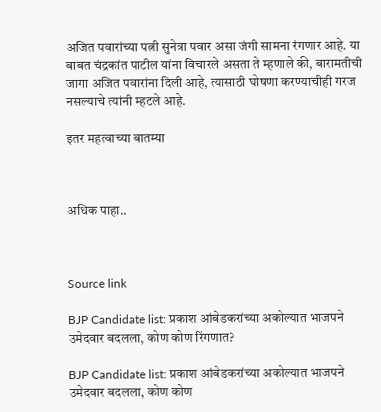अजित पवारांच्या पत्नी सुनेत्रा पवार असा जंगी सामना रंगणार आहे. या बाबत चंद्रकांत पाटील यांना विचारले असता ते म्हणाले की, बारामतीची जागा अजित पवारांना दिली आहे, त्यासाठी घोषणा करण्याचीही गरज नसल्याचे त्यांनी म्हटले आहे.

इतर महत्वाच्या बातम्या



अधिक पाहा..



Source link

BJP Candidate list: प्रकाश आंबेडकरांच्या अकोल्यात भाजपने उमेदवार बदलला, कोण कोण रिंगणात?

BJP Candidate list: प्रकाश आंबेडकरांच्या अकोल्यात भाजपने उमेदवार बदलला, कोण कोण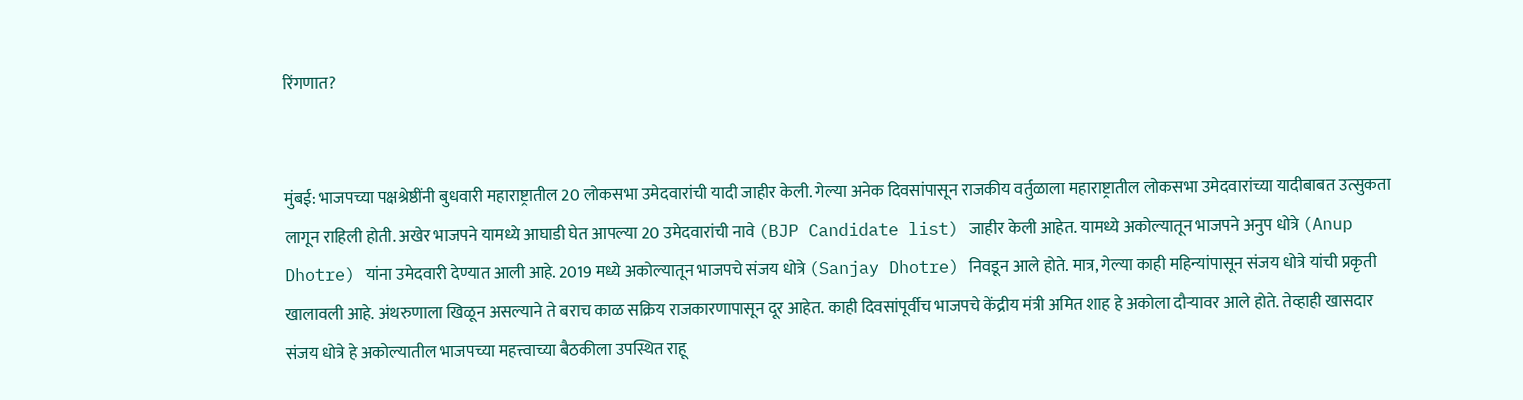रिंगणात?


मुंबई: भाजपच्या पक्षश्रेष्ठींनी बुधवारी महाराष्ट्रातील 20 लोकसभा उमेदवारांची यादी जाहीर केली. गेल्या अनेक दिवसांपासून राजकीय वर्तुळाला महाराष्ट्रातील लोकसभा उमेदवारांच्या यादीबाबत उत्सुकता लागून राहिली होती. अखेर भाजपने यामध्ये आघाडी घेत आपल्या 20 उमेदवारांची नावे (BJP Candidate list) जाहीर केली आहेत. यामध्ये अकोल्यातून भाजपने अनुप धोत्रे (Anup Dhotre) यांना उमेदवारी देण्यात आली आहे. 2019 मध्ये अकोल्यातून भाजपचे संजय धोत्रे (Sanjay Dhotre) निवडून आले होते. मात्र, गेल्या काही महिन्यांपासून संजय धोत्रे यांची प्रकृती खालावली आहे. अंथरुणाला खिळून असल्याने ते बराच काळ सक्रिय राजकारणापासून दूर आहेत. काही दिवसांपूर्वीच भाजपचे केंद्रीय मंत्री अमित शाह हे अकोला दौऱ्यावर आले होते. तेव्हाही खासदार संजय धोत्रे हे अकोल्यातील भाजपच्या महत्त्वाच्या बैठकीला उपस्थित राहू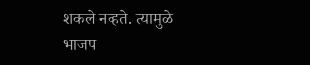शकले नव्हते. त्यामुळे भाजप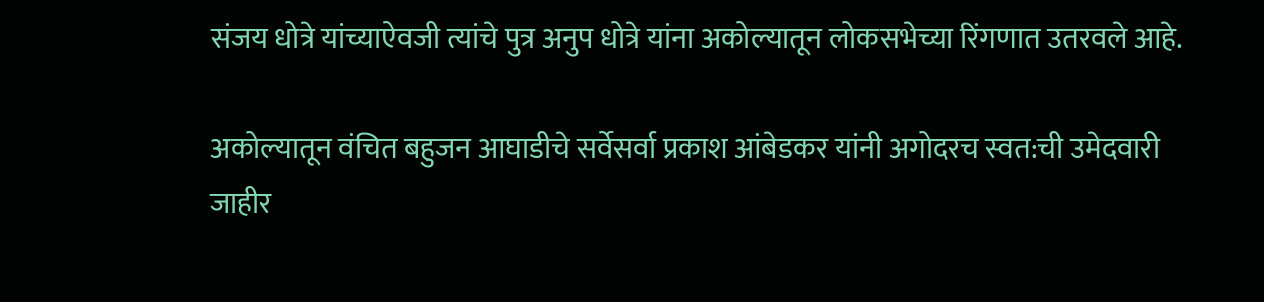संजय धोत्रे यांच्याऐवजी त्यांचे पुत्र अनुप धोत्रे यांना अकोल्यातून लोकसभेच्या रिंगणात उतरवले आहे.

अकोल्यातून वंचित बहुजन आघाडीचे सर्वेसर्वा प्रकाश आंबेडकर यांनी अगोदरच स्वत:ची उमेदवारी जाहीर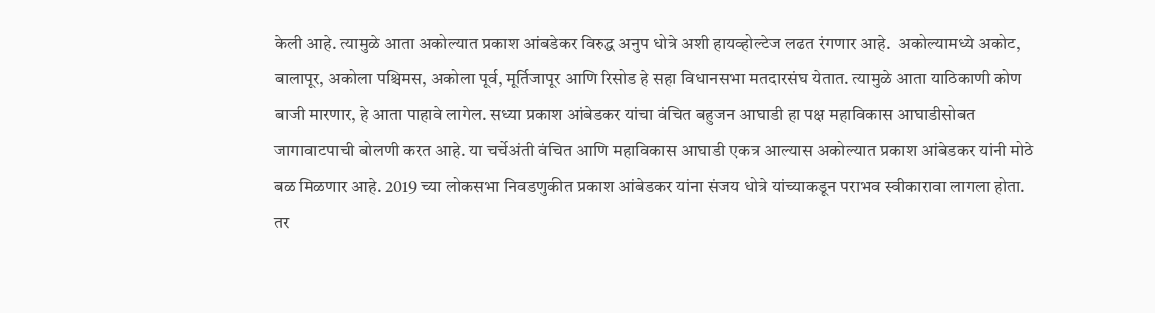केली आहे. त्यामुळे आता अकोल्यात प्रकाश आंबडेकर विरुद्ध अनुप धोत्रे अशी हायव्होल्टेज लढत रंगणार आहे.  अकोल्यामध्ये अकोट, बालापूर, अकोला पश्चिमस, अकोला पूर्व, मूर्तिजापूर आणि रिसोड हे सहा विधानसभा मतदारसंघ येतात. त्यामुळे आता याठिकाणी कोण बाजी मारणार, हे आता पाहावे लागेल. सध्या प्रकाश आंबेडकर यांचा वंचित बहुजन आघाडी हा पक्ष महाविकास आघाडीसोबत जागावाटपाची बोलणी करत आहे. या चर्चेअंती वंचित आणि महाविकास आघाडी एकत्र आल्यास अकोल्यात प्रकाश आंबेडकर यांनी मोठे बळ मिळणार आहे. 2019 च्या लोकसभा निवडणुकीत प्रकाश आंबेडकर यांना संजय धोत्रे यांच्याकडून पराभव स्वीकारावा लागला होता. तर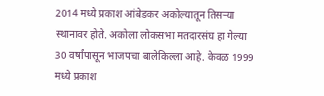2014 मध्ये प्रकाश आंबेडकर अकोल्यातून तिसऱ्या स्थानावर होते. अकोला लोकसभा मतदारसंघ हा गेल्या 30 वर्षांपासून भाजपचा बालेकिल्ला आहे. केवळ 1999 मध्ये प्रकाश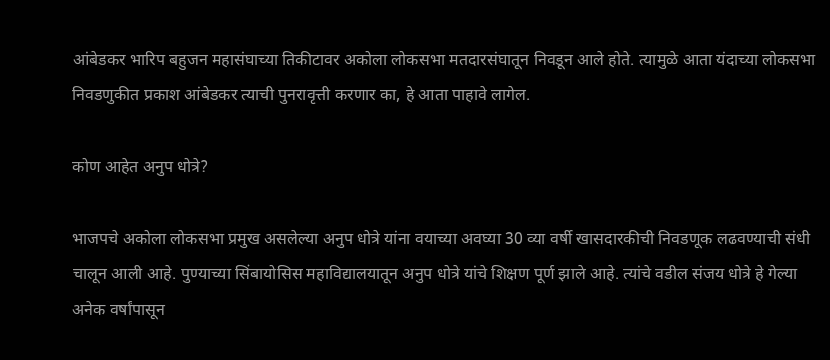आंबेडकर भारिप बहुजन महासंघाच्या तिकीटावर अकोला लोकसभा मतदारसंघातून निवडून आले होते. त्यामुळे आता यंदाच्या लोकसभा निवडणुकीत प्रकाश आंबेडकर त्याची पुनरावृत्ती करणार का, हे आता पाहावे लागेल.

कोण आहेत अनुप धोत्रे?

भाजपचे अकोला लोकसभा प्रमुख असलेल्या अनुप धोत्रे यांना वयाच्या अवघ्या 30 व्या वर्षी खासदारकीची निवडणूक लढवण्याची संधी चालून आली आहे. पुण्याच्या सिंबायोसिस महाविद्यालयातून अनुप धोत्रे यांचे शिक्षण पूर्ण झाले आहे. त्यांचे वडील संजय धोत्रे हे गेल्या अनेक वर्षांपासून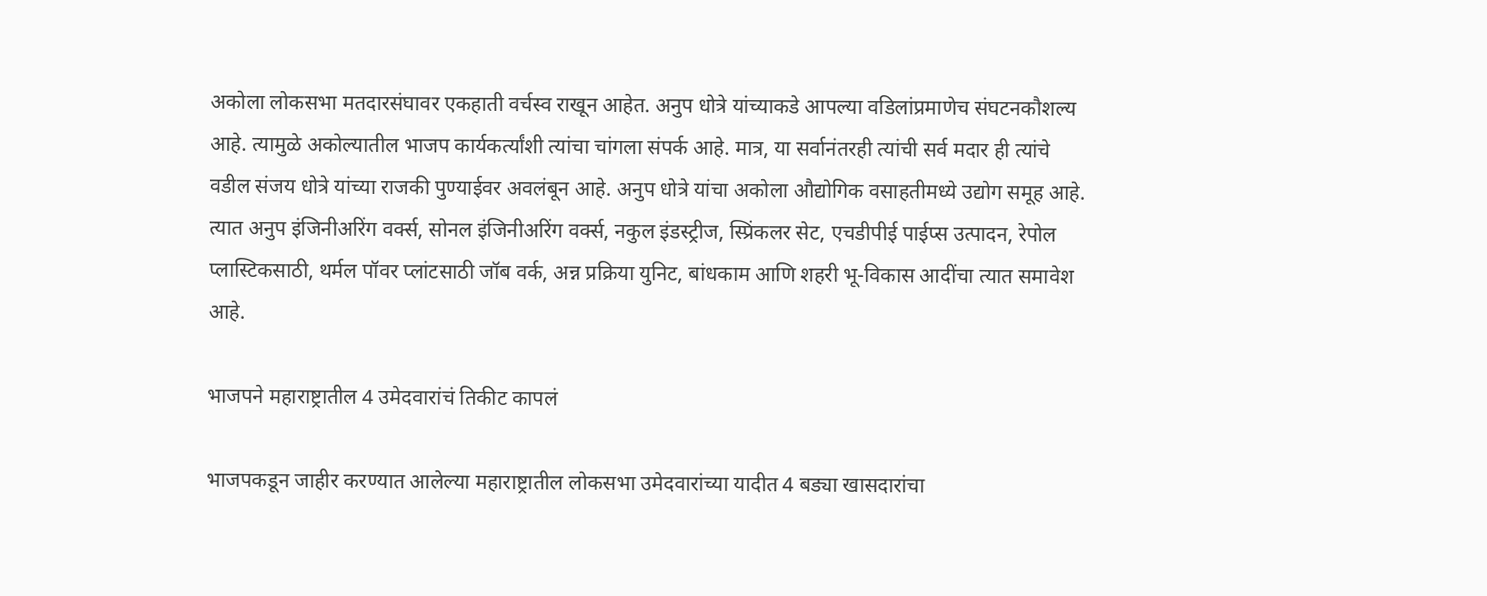अकोला लोकसभा मतदारसंघावर एकहाती वर्चस्व राखून आहेत. अनुप धोत्रे यांच्याकडे आपल्या वडिलांप्रमाणेच संघटनकौशल्य आहे. त्यामुळे अकोल्यातील भाजप कार्यकर्त्यांशी त्यांचा चांगला संपर्क आहे. मात्र, या सर्वानंतरही त्यांची सर्व मदार ही त्यांचे वडील संजय धोत्रे यांच्या राजकी पुण्याईवर अवलंबून आहे. अनुप धोत्रे यांचा अकोला औद्योगिक वसाहतीमध्ये उद्योग समूह आहे. त्यात अनुप इंजिनीअरिंग वर्क्स, सोनल इंजिनीअरिंग वर्क्स, नकुल इंडस्ट्रीज, स्प्रिंकलर सेट, एचडीपीई पाईप्स उत्पादन, रेपोल प्लास्टिकसाठी, थर्मल पॉवर प्लांटसाठी जॉब वर्क, अन्न प्रक्रिया युनिट, बांधकाम आणि शहरी भू-विकास आदींचा त्यात समावेश आहे.

भाजपने महाराष्ट्रातील 4 उमेदवारांचं तिकीट कापलं

भाजपकडून जाहीर करण्यात आलेल्या महाराष्ट्रातील लोकसभा उमेदवारांच्या यादीत 4 बड्या खासदारांचा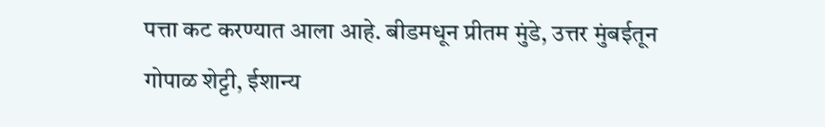पत्ता कट करण्यात आला आहे. बीडमधून प्रीतम मुंडे, उत्तर मुंबईतून गोपाळ शेट्टी, ईशान्य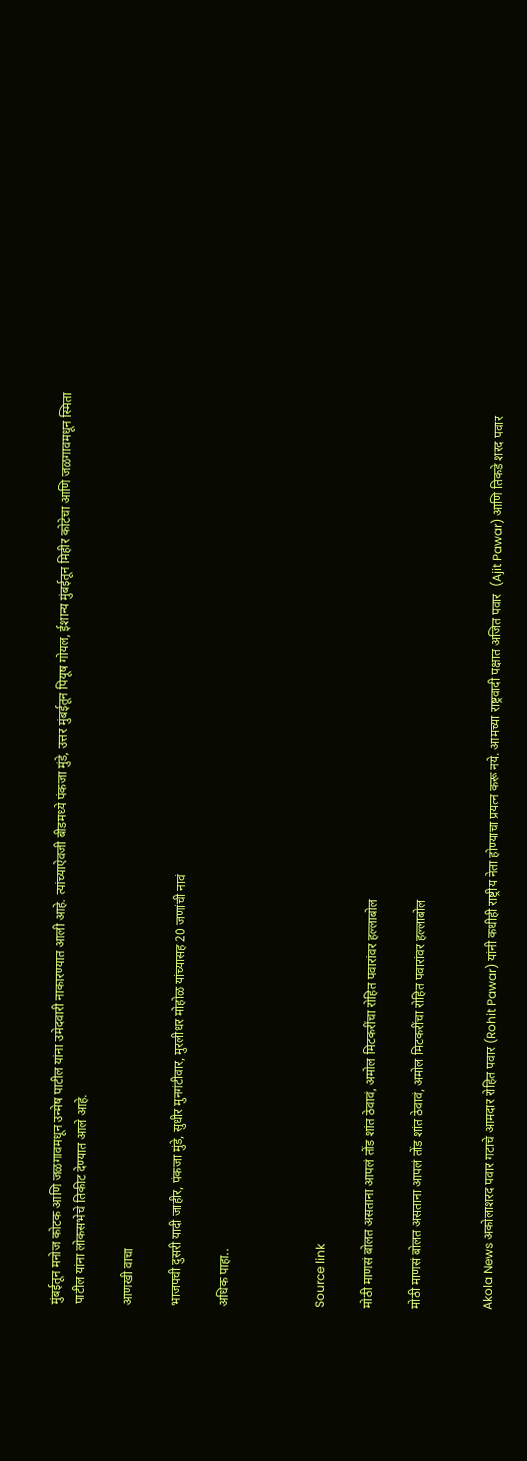मुंबईतून मनोज कोटक आणि जळगावमधून उन्मेष पाटील यांना उमेदवारी नाकारण्यात आली आहे. त्यांच्याऐवजी बीडमध्ये पंकजा मुंडे, उत्तर मुंबईतून पियूष गोयल, ईशान्य मुंबईतून मिहीर कोटेचा आणि जळगावमधून स्मिता पाटील यांना लोकसभेचे तिकीट देण्यात आले आहे.

आणखी वाचा

भाजपची दुसरी यादी जाहीर, पंकजा मुंडे, सुधीर मुनगंटीवार, मुरलीधर मोहोळ यांच्यासह 20 जणांची नावं

अधिक पाहा..



Source link

मोठी माणसं बोलत असताना आपलं तोंड शांत ठेवावं, अमोल मिटकरींचा रोहित पवारांवर हल्लाबोल

मोठी माणसं बोलत असताना आपलं तोंड शांत ठेवावं, अमोल मिटकरींचा रोहित पवारांवर हल्लाबोल


Akola News अकोलाशरद पवार गटाचे आमदार रोहित पवार (Rohit Pawar) यांनी कधीही राष्ट्रीय नेता होण्याचा प्रयत्न करू नये. आमच्या राष्ट्रवादी पक्षात अजित पवार  (Ajit Pawar) आणि तिकडे शरद पवार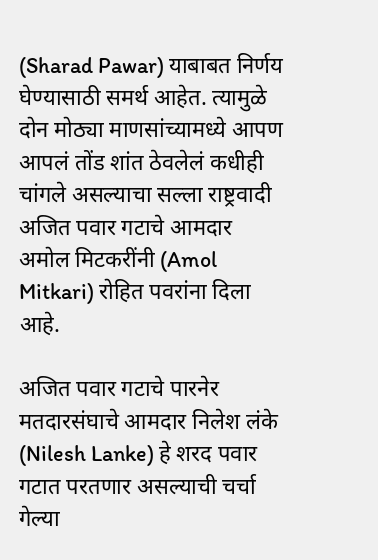(Sharad Pawar) याबाबत निर्णय घेण्यासाठी समर्थ आहेत. त्यामुळे दोन मोठ्या माणसांच्यामध्ये आपण आपलं तोंड शांत ठेवलेलं कधीही चांगले असल्याचा सल्ला राष्ट्रवादी अजित पवार गटाचे आमदार अमोल मिटकरींनी (Amol Mitkari) रोहित पवरांना दिला आहे.

अजित पवार गटाचे पारनेर मतदारसंघाचे आमदार निलेश लंके (Nilesh Lanke) हे शरद पवार गटात परतणार असल्याची चर्चा गेल्या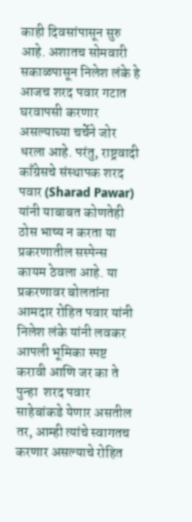काही दिवसांपासून सुरु आहे. अशातच सोमवारी सकाळपासून निलेश लंके हे आजच शरद पवार गटात घरवापसी करणार असल्याच्या चर्चेने जोर धरला आहे. परंतु, राष्ट्रवादी काँग्रेसचे संस्थापक शरद पवार (Sharad Pawar) यांनी याबाबत कोणतेही ठोस भाष्य न करता या प्रकरणातील सस्पेन्स कायम ठेवला आहे. या प्रकरणावर बोलतांना आमदार रोहित पवार यांनी निलेश लंके यांनी लवकर आपली भूमिका स्पष्ट करावी आणि जर का ते पुन्हा  शरद पवार साहेबांकडे येणार असतील तर, आम्ही त्यांचे स्वागतच करणार असल्याचे रोहित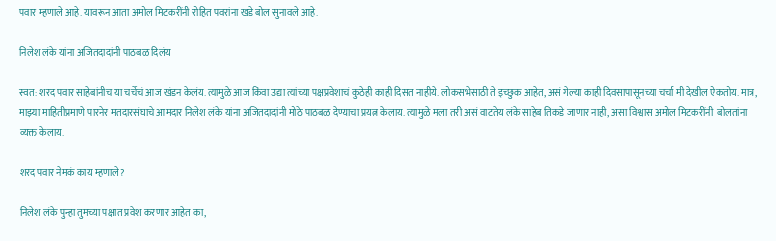पवार म्हणाले आहे. यावरून आता अमोल मिटकरींनी रोहित पवरांना खडे बोल सुनावले आहे.

निलेश लंके यांना अजितदादांनी पाठबळ दिलंय

स्वत: शरद पवार साहेबांनीच या चर्चेचं आज खंडन केलंय. त्यामुळे आज किंवा उद्या त्यांच्या पक्षप्रवेशाचं कुठेही काही दिसत नाहीये. लोकसभेसाठी ते इच्छुक आहेत, असं गेल्या काही दिवसापासूनच्या चर्चा मी देखील ऐकतोय. मात्र, माझ्या माहितीप्रमाणे पारनेर मतदारसंघाचे आमदार निलेश लंके यांना अजितदादांनी मोठे पाठबळ देण्याचा प्रयत्न केलाय. त्यामुळे मला तरी असं वाटतेय लंके साहेब तिकडे जाणार नाही, असा विश्वास अमोल मिटकरींनी  बोलतांना व्यक्त केलाय.

शरद पवार नेमकं काय म्हणाले?

निलेश लंके पुन्हा तुमच्या पक्षात प्रवेश करणार आहेत का,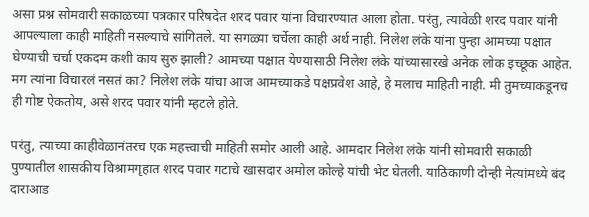असा प्रश्न सोमवारी सकाळच्या पत्रकार परिषदेत शरद पवार यांना विचारण्यात आला होता. परंतु, त्यावेळी शरद पवार यांनी आपल्याला काही माहिती नसल्याचे सांगितले. या सगळ्या चर्चेला काही अर्थ नाही. निलेश लंके यांना पुन्हा आमच्या पक्षात घेण्याची चर्चा एकदम कशी काय सुरु झाली? आमच्या पक्षात येण्यासाठी निलेश लंके यांच्यासारखे अनेक लोक इच्छूक आहेत. मग त्यांना विचारलं नसतं का? निलेश लंके यांचा आज आमच्याकडे पक्षप्रवेश आहे, हे मलाच माहिती नाही. मी तुमच्याकडूनच ही गोष्ट ऐकतोय, असे शरद पवार यांनी म्हटले होते.

परंतु, त्याच्या काहीवेळानंतरच एक महत्त्वाची माहिती समोर आली आहे. आमदार निलेश लंके यांनी सोमवारी सकाळी पुण्यातील शासकीय विश्रामगृहात शरद पवार गटाचे खासदार अमोल कोल्हे यांची भेट घेतली. याठिकाणी दोन्ही नेत्यांमध्ये बंद दाराआड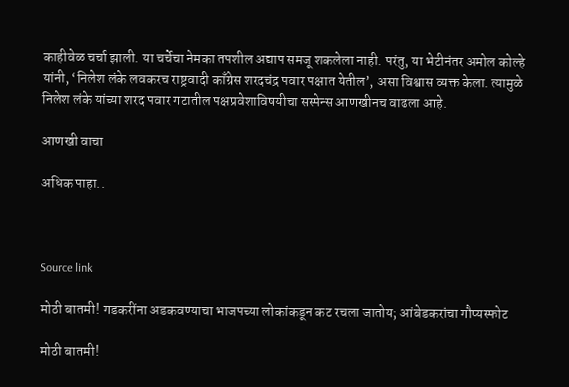काहीवेळ चर्चा झाली. या चर्चेचा नेमका तपशील अद्याप समजू शकलेला नाही. परंतु, या भेटीनंतर अमोल कोल्हे यांनी, ‘निलेश लंके लवकरच राष्ट्रवादी काँग्रेस शरदचंद्र पवार पक्षात येतील’, असा विश्वास व्यक्त केला. त्यामुळे निलेश लंके यांच्या शरद पवार गटातील पक्षप्रवेशाविषयीचा सस्पेन्स आणखीनच वाढला आहे.

आणखी वाचा

अधिक पाहा..



Source link

मोठी बातमी! गडकरींना अडकवण्याचा भाजपच्या लोकांकडून कट रचला जातोय; आंबेडकरांचा गौप्यस्फोट

मोठी बातमी!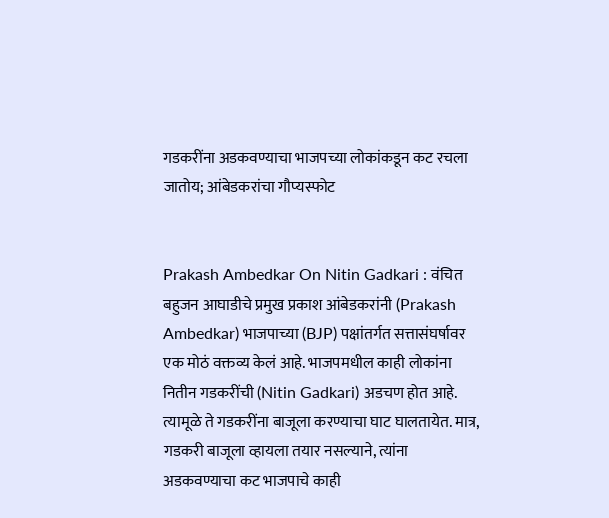गडकरींना अडकवण्याचा भाजपच्या लोकांकडून कट रचला जातोय; आंबेडकरांचा गौप्यस्फोट


Prakash Ambedkar On Nitin Gadkari : वंचित बहुजन आघाडीचे प्रमुख प्रकाश आंबेडकरांनी (Prakash Ambedkar) भाजपाच्या (BJP) पक्षांतर्गत सत्तासंघर्षावर एक मोठं वक्तव्य केलं आहे. भाजपमधील काही लोकांना नितीन गडकरींची (Nitin Gadkari) अडचण होत आहे. त्यामूळे ते गडकरींना बाजूला करण्याचा घाट घालतायेत. मात्र, गडकरी बाजूला व्हायला तयार नसल्याने, त्यांना अडकवण्याचा कट भाजपाचे काही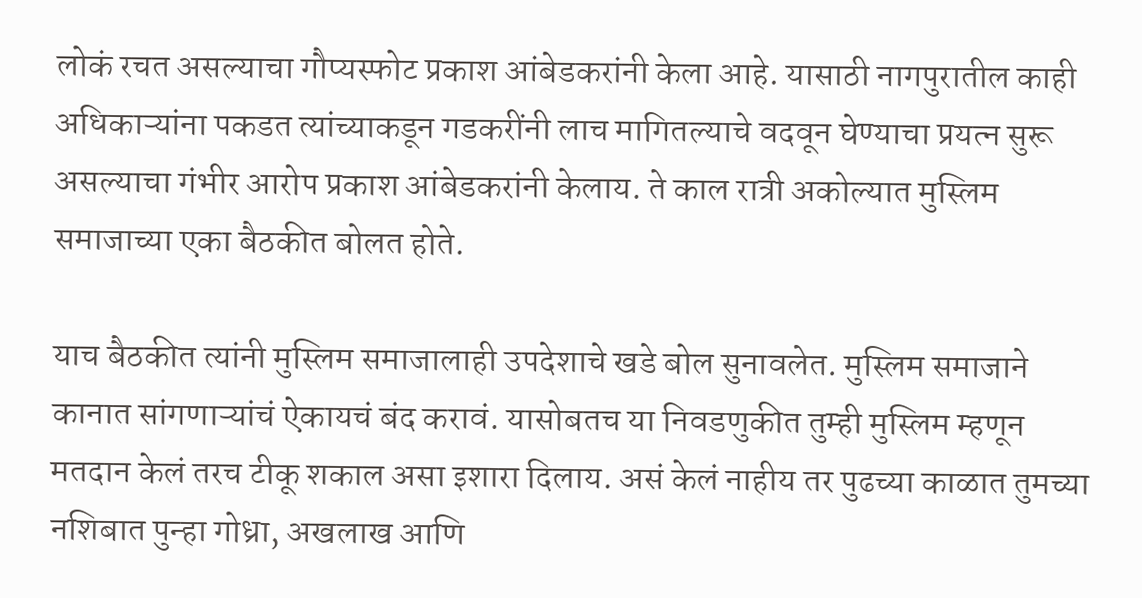लोकं रचत असल्याचा गौप्यस्फोट प्रकाश आंबेडकरांनी केला आहे. यासाठी नागपुरातील काही अधिकाऱ्यांना पकडत त्यांच्याकडून गडकरींनी लाच मागितल्याचे वदवून घेण्याचा प्रयत्न सुरू असल्याचा गंभीर आरोप प्रकाश आंबेडकरांनी केलाय. ते काल रात्री अकोल्यात मुस्लिम समाजाच्या एका बैठकीत बोलत होते.

याच बैठकीत त्यांनी मुस्लिम समाजालाही उपदेशाचे खडे बोल सुनावलेत. मुस्लिम समाजाने कानात सांगणाऱ्यांचं ऐकायचं बंद करावं. यासोबतच या निवडणुकीत तुम्ही मुस्लिम म्हणून मतदान केलं तरच टीकू शकाल असा इशारा दिलाय. असं केलं नाहीय तर पुढच्या काळात तुमच्या नशिबात पुन्हा गोध्रा, अखलाख आणि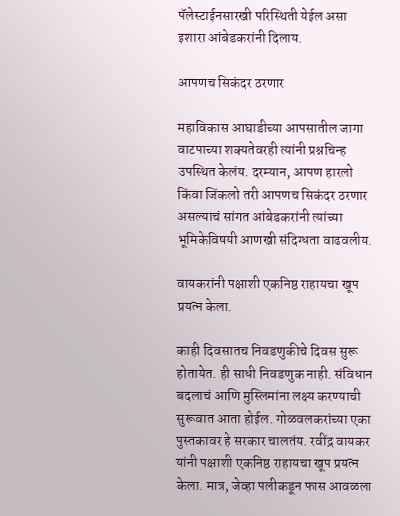पॅलेस्टाईनसारखी परिस्थिती येईल असा इशारा आंबेडकरांनी दिलाय.

आपणच सिकंदर ठरणार

महाविकास आघाडीच्या आपसातील जागा वाटपाच्या शक्यतेवरही त्यांनी प्रश्नचिन्ह उपस्थित केलंय. दरम्यान, आपण हारलो किंवा जिंकलो तरी आपणच सिकंदर ठरणार असल्याचं सांगत आंबेडकरांनी त्यांच्या भूमिकेविषयी आणखी संदिग्धता वाढवलीय.

वायकरांनी पक्षाशी एकनिष्ठ राहायचा खूप प्रयत्न केला.

काही दिवसातच निवडणुकीचे दिवस सुरू होतायेत. ही साधी निवडणुक नाही. संविधान बदलाचं आणि मुस्लिमांना लक्ष्य करण्याची सुरूवात आता होईल. गोळवलकरांच्या एका पुस्तकावर हे सरकार चालतंय. रवींद्र वायकर यांनी पक्षाशी एकनिष्ठ राहायचा खूप प्रयत्न केला. मात्र, जेव्हा पलीकडून फास आवळला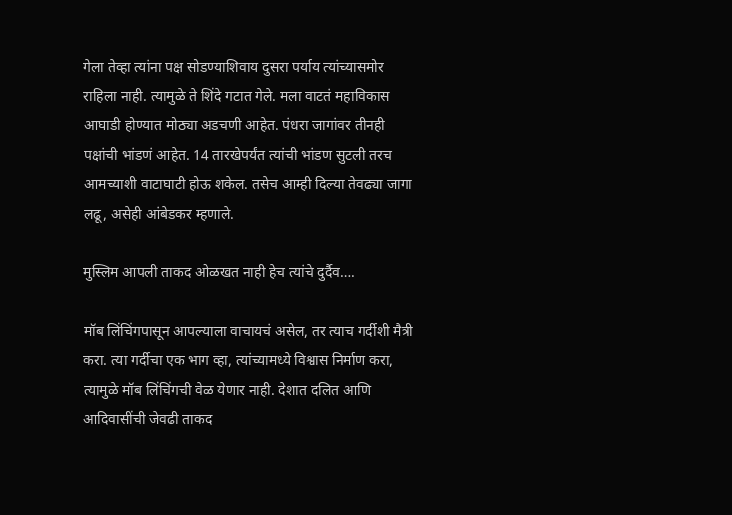गेला तेव्हा त्यांना पक्ष सोडण्याशिवाय दुसरा पर्याय त्यांच्यासमोर राहिला नाही. त्यामुळे ते शिंदे गटात गेले. मला वाटतं महाविकास आघाडी होण्यात मोठ्या अडचणी आहेत. पंधरा जागांवर तीनही पक्षांची भांडणं आहेत. 14 तारखेपर्यंत त्यांची भांडण सुटली तरच आमच्याशी वाटाघाटी होऊ शकेल. तसेच आम्ही दिल्या तेवढ्या जागा लढू, असेही आंबेडकर म्हणाले.

मुस्लिम आपली ताकद ओळखत नाही हेच त्यांचे दुर्दैव….

मॉब लिंचिंगपासून आपल्याला वाचायचं असेल, तर त्याच गर्दीशी मैत्री करा. त्या गर्दीचा एक भाग व्हा, त्यांच्यामध्ये विश्वास निर्माण करा, त्यामुळे मॉब लिंचिंगची वेळ येणार नाही. देशात दलित आणि आदिवासींची जेवढी ताकद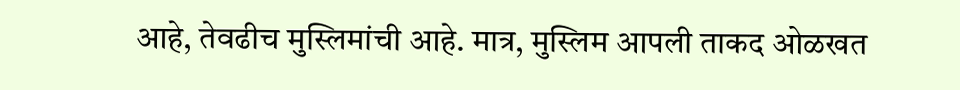आहे, तेवढीच मुस्लिमांची आहे. मात्र, मुस्लिम आपली ताकद ओळखत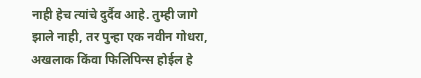नाही हेच त्यांचे दुर्दैव आहे. तुम्ही जागे झाले नाही, तर पुन्हा एक नवीन गोधरा, अखलाक किंवा फिलिपिन्स होईल हे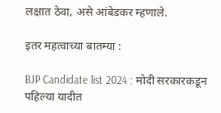लक्षात ठेवा, असे आंबेडकर म्हणाले.

इतर महत्वाच्या बातम्या :

BJP Candidate list 2024 : मोदी सरकारकडून पहिल्या यादीत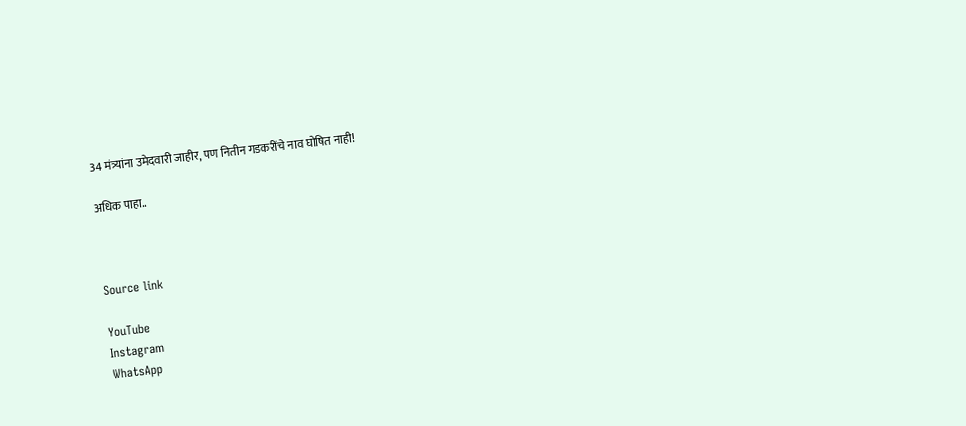34 मंत्र्यांना उमेदवारी जाहीर, पण नितीन गडकरींचे नाव घोषित नाही!

अधिक पाहा..



Source link

YouTube
Instagram
WhatsApp